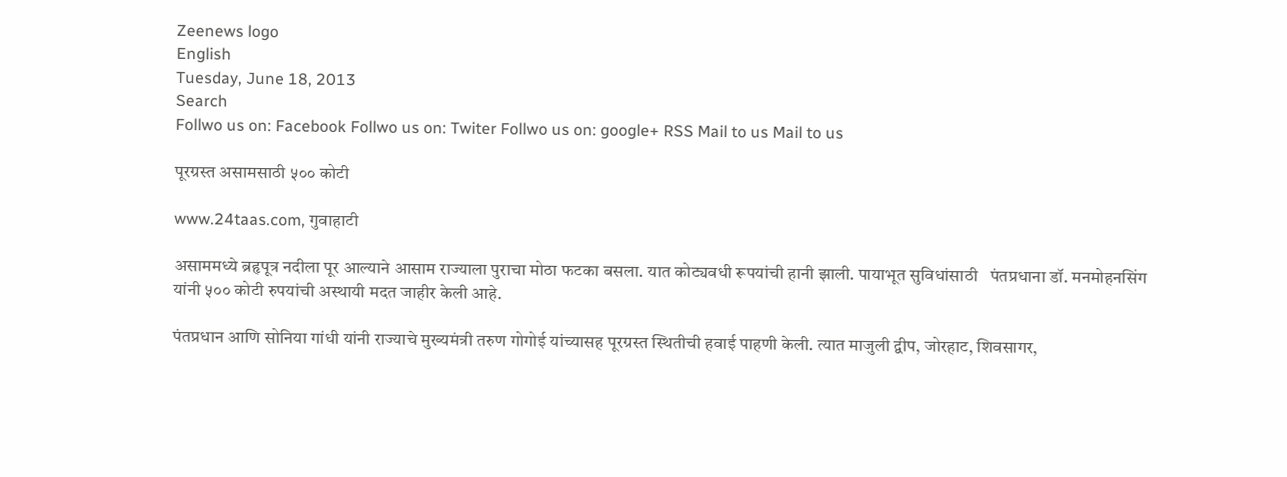Zeenews logo
English
Tuesday, June 18, 2013
Search
Follwo us on: Facebook Follwo us on: Twiter Follwo us on: google+ RSS Mail to us Mail to us

पूरग्रस्त असामसाठी ५०० कोटी

www.24taas.com, गुवाहाटी

असाममध्ये ब्रहृपूत्र नदीला पूर आल्याने आसाम राज्याला पुराचा मोठा फटका बसला. यात कोट्यवधी रूपयांची हानी झाली. पायाभूत सुविधांसाठी   पंतप्रधाना डॉ. मनमोहनसिंग यांनी ५०० कोटी रुपयांची अस्थायी मदत जाहीर केली आहे.

पंतप्रधान आणि सोनिया गांधी यांनी राज्याचे मुख्यमंत्री तरुण गोगोई यांच्यासह पूरग्रस्त स्थितीची हवाई पाहणी केली. त्यात माजुली द्वीप, जोरहाट, शिवसागर,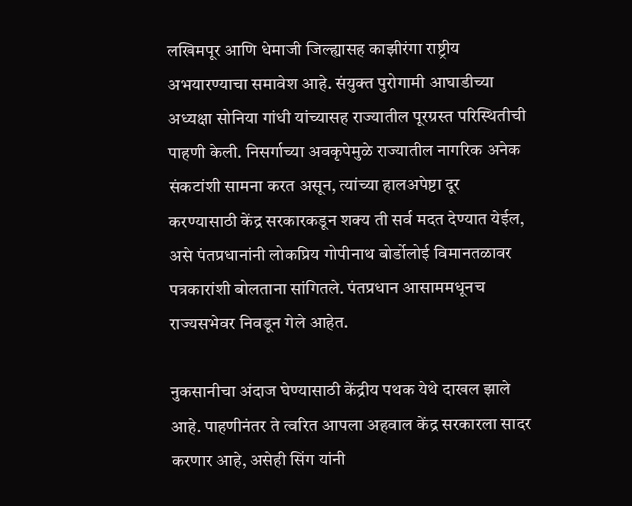लखिमपूर आणि धेमाजी जिल्ह्यासह काझीरंगा राष्ट्रीय अभयारण्याचा समावेश आहे. संयुक्त पुरोगामी आघाडीच्या अध्यक्षा सोनिया गांधी यांच्यासह राज्यातील पूरग्रस्त परिस्थितीची पाहणी केली. निसर्गाच्या अवकृपेमुळे राज्यातील नागरिक अनेक संकटांशी सामना करत असून, त्यांच्या हालअपेष्टा दूर करण्यासाठी केंद्र सरकारकडून शक्य ती सर्व मदत देण्यात येईल, असे पंतप्रधानांनी लोकप्रिय गोपीनाथ बोर्डोलोई विमानतळावर पत्रकारांशी बोलताना सांगितले. पंतप्रधान आसाममधूनच राज्यसभेवर निवडून गेले आहेत.

नुकसानीचा अंदाज घेण्यासाठी केंद्रीय पथक येथे दाखल झाले  आहे. पाहणीनंतर ते त्वरित आपला अहवाल केंद्र सरकारला सादर करणार आहे, असेही सिंग यांनी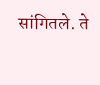सांगितले. ते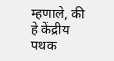म्हणाले, की हे केंद्रीय पथक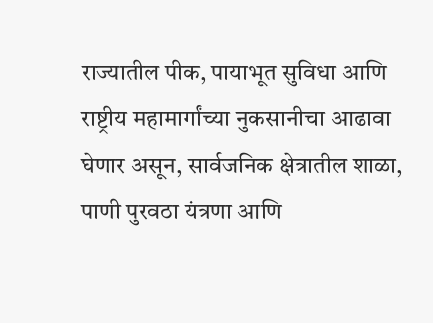राज्यातील पीक, पायाभूत सुविधा आणि राष्ट्रीय महामार्गांच्या नुकसानीचा आढावा घेणार असून, सार्वजनिक क्षेत्रातील शाळा, पाणी पुरवठा यंत्रणा आणि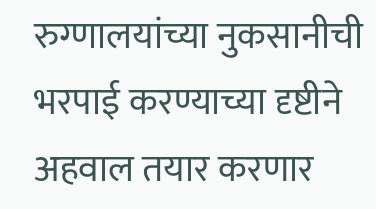रुग्णालयांच्या नुकसानीची भरपाई करण्याच्या दृष्टीने अहवाल तयार करणार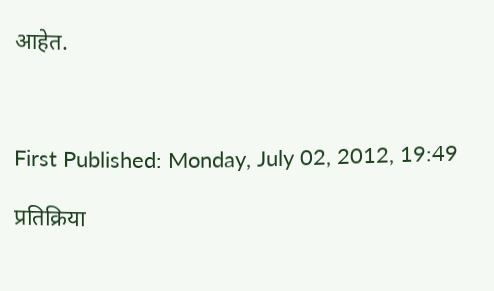आहेत.



First Published: Monday, July 02, 2012, 19:49

प्रतिक्रिया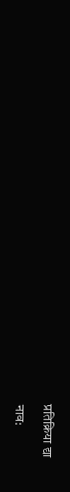प्रतिक्रिया द्या

नाव: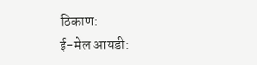ठिकाण:
ई-मेल आयडी: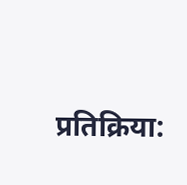प्रतिक्रिया: